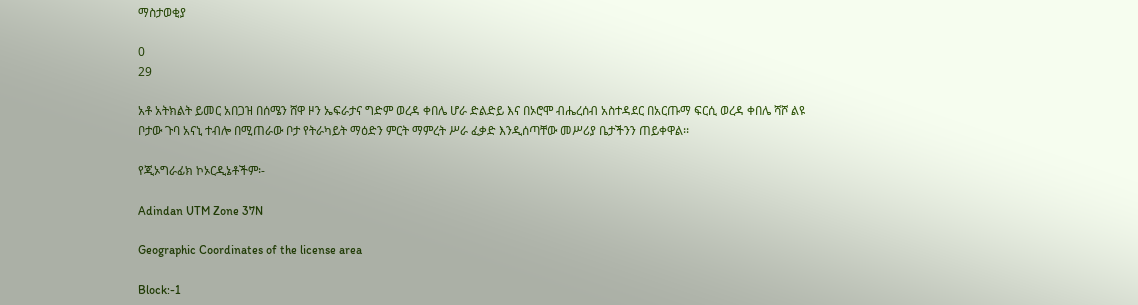ማስታወቂያ

0
29

አቶ አትክልት ይመር አበጋዝ በሰሜን ሸዋ ዞን ኤፍራታና ግድም ወረዳ ቀበሌ ሆራ ድልድይ እና በኦሮሞ ብሔረሰብ አስተዳደር በአርጡማ ፍርሲ ወረዳ ቀበሌ ሻሾ ልዩ ቦታው ጉባ አናኒ ተብሎ በሚጠራው ቦታ የትራካይት ማዕድን ምርት ማምረት ሥራ ፈቃድ እንዲሰጣቸው መሥሪያ ቤታችንን ጠይቀዋል፡፡

የጂኦግራፊክ ኮኦርዲኔቶችም፡-

Adindan UTM Zone 37N

Geographic Coordinates of the license area

Block:-1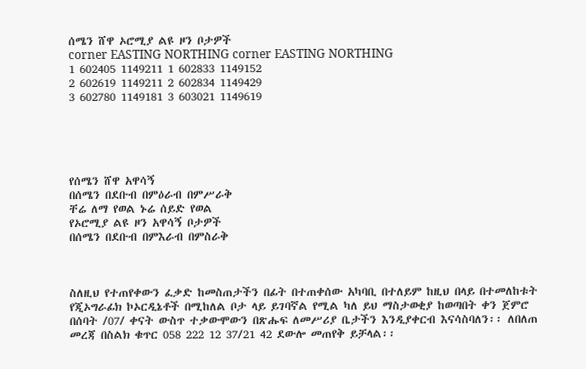ሰሜን ሸዋ ኦሮሚያ ልዩ ዞን ቦታዎች
corner EASTING NORTHING corner EASTING NORTHING
1 602405 1149211 1 602833 1149152
2 602619 1149211 2 602834 1149429
3 602780 1149181 3 603021 1149619





የሰሜን ሸዋ አዋሳኝ
በሰሜን በደቡብ በምዕራብ በምሥራቅ
ቸሬ ለማ የወል ኑሬ ሰይድ የወል
የኦሮሚያ ልዩ ዞን አዋሳኝ ቦታዎች
በሰሜን በደቡብ በምእራብ በምስራቅ



ስለዚህ የተጠየቀውን ፈቃድ ከመስጠታችን በፊት በተጠቀሰው አካባቢ በተለይም ከዚህ በላይ በተመለከቱት የጂኦግራፊክ ኮኦርዲኔቶች በሚከለል ቦታ ላይ ይገባኛል የሚል ካለ ይህ ማስታወቂያ ከወጣበት ቀን ጀምሮ በሰባት /07/ ቀናት ውስጥ ተቃውሞውን በጽሑፍ ለመሥሪያ ቤታችን እንዲያቀርብ እናሳስባለን፡፡ ለበለጠ መረጃ በስልክ ቁጥር 058 222 12 37/21 42 ደውሎ መጠየቅ ይቻላል፡፡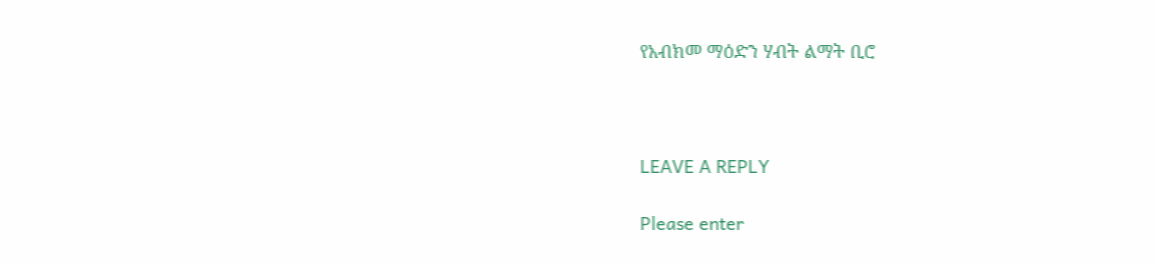የአብክመ ማዕድን ሃብት ልማት ቢሮ



LEAVE A REPLY

Please enter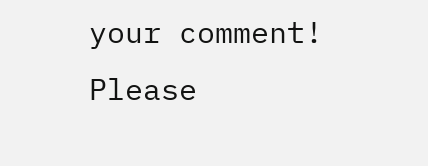your comment!
Please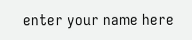enter your name here